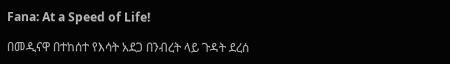Fana: At a Speed of Life!

በመዲናዋ በተከሰተ የእሳት አደጋ በንብረት ላይ ጉዳት ደረሰ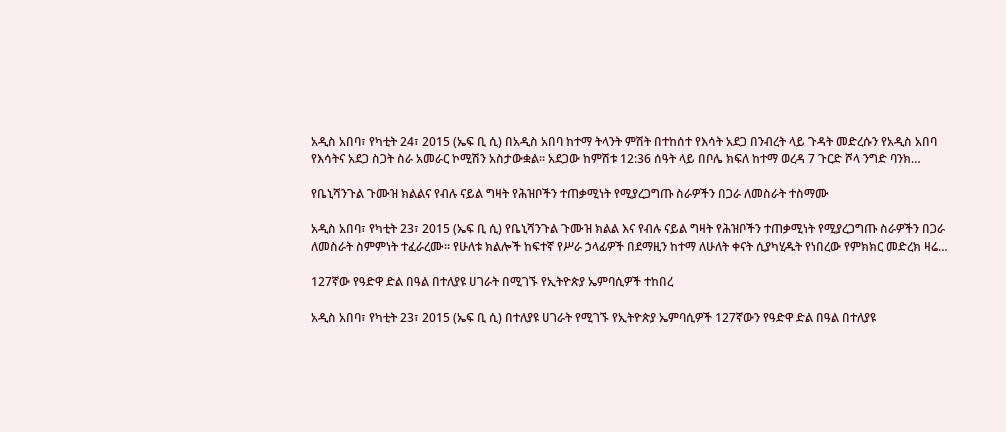አዲስ አበባ፣ የካቲት 24፣ 2015 (ኤፍ ቢ ሲ) በአዲስ አበባ ከተማ ትላንት ምሽት በተከሰተ የእሳት አደጋ በንብረት ላይ ጉዳት መድረሱን የአዲስ አበባ የእሳትና አደጋ ስጋት ስራ አመራር ኮሚሽን አስታውቋል። አደጋው ከምሽቱ 12:36 ሰዓት ላይ በቦሌ ክፍለ ከተማ ወረዳ 7 ጉርድ ሾላ ንግድ ባንክ…

የቤኒሻንጉል ጉሙዝ ክልልና የብሉ ናይል ግዛት የሕዝቦችን ተጠቃሚነት የሚያረጋግጡ ስራዎችን በጋራ ለመስራት ተስማሙ

አዲስ አበባ፣ የካቲት 23፣ 2015 (ኤፍ ቢ ሲ) የቤኒሻንጉል ጉሙዝ ክልል እና የብሉ ናይል ግዛት የሕዝቦችን ተጠቃሚነት የሚያረጋግጡ ስራዎችን በጋራ ለመስራት ስምምነት ተፈራረሙ። የሁለቱ ክልሎች ከፍተኛ የሥራ ኃላፊዎች በደማዚን ከተማ ለሁለት ቀናት ሲያካሂዱት የነበረው የምክክር መድረክ ዛሬ…

127ኛው የዓድዋ ድል በዓል በተለያዩ ሀገራት በሚገኙ የኢትዮጵያ ኤምባሲዎች ተከበረ

አዲስ አበባ፣ የካቲት 23፣ 2015 (ኤፍ ቢ ሲ) በተለያዩ ሀገራት የሚገኙ የኢትዮጵያ ኤምባሲዎች 127ኛውን የዓድዋ ድል በዓል በተለያዩ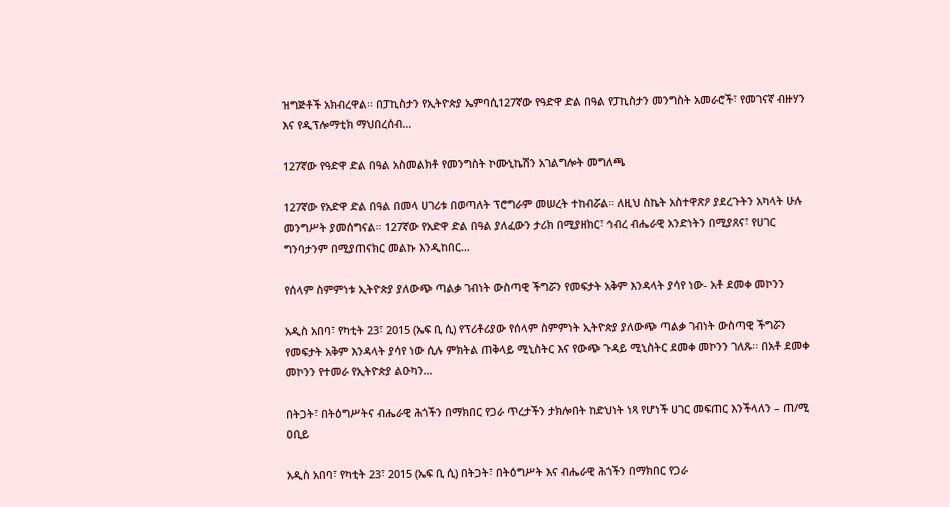ዝግጅቶች አክብረዋል፡፡ በፓኪስታን የኢትዮጵያ ኤምባሲ127ኛው የዓድዋ ድል በዓል የፓኪስታን መንግስት አመራሮች፣ የመገናኛ ብዙሃን እና የዲፕሎማቲክ ማህበረሰብ…

127ኛው የዓድዋ ድል በዓል አስመልክቶ የመንግስት ኮሙኒኬሽን አገልግሎት መግለጫ

127ኛው የአድዋ ድል በዓል በመላ ሀገሪቱ በወጣለት ፕሮግራም መሠረት ተከብሯል። ለዚህ ስኬት አስተዋጽዖ ያደረጉትን አካላት ሁሉ መንግሥት ያመሰግናል። 127ኛው የአድዋ ድል በዓል ያለፈውን ታሪክ በሚያዘክር፣ ኅብረ ብሔራዊ አንድነትን በሚያጸና፣ የሀገር ግንባታንም በሚያጠናክር መልኩ እንዲከበር…

የሰላም ስምምነቱ ኢትዮጵያ ያለውጭ ጣልቃ ገብነት ውስጣዊ ችግሯን የመፍታት አቅም እንዳላት ያሳየ ነው- አቶ ደመቀ መኮንን

አዲስ አበባ፣ የካቲት 23፣ 2015 (ኤፍ ቢ ሲ) የፕሪቶሪያው የሰላም ስምምነት ኢትዮጵያ ያለውጭ ጣልቃ ገብነት ውስጣዊ ችግሯን የመፍታት አቅም እንዳላት ያሳየ ነው ሲሉ ምክትል ጠቅላይ ሚኒስትር እና የውጭ ጉዳይ ሚኒስትር ደመቀ መኮንን ገለጹ፡፡ በአቶ ደመቀ መኮንን የተመራ የኢትዮጵያ ልዑካን…

በትጋት፣ በትዕግሥትና ብሔራዊ ሕጎችን በማክበር የጋራ ጥረታችን ታክሎበት ከድህነት ነጻ የሆነች ሀገር መፍጠር እንችላለን – ጠ/ሚ ዐቢይ

አዲስ አበባ፣ የካቲት 23፣ 2015 (ኤፍ ቢ ሲ) በትጋት፣ በትዕግሥት እና ብሔራዊ ሕጎችን በማክበር የጋራ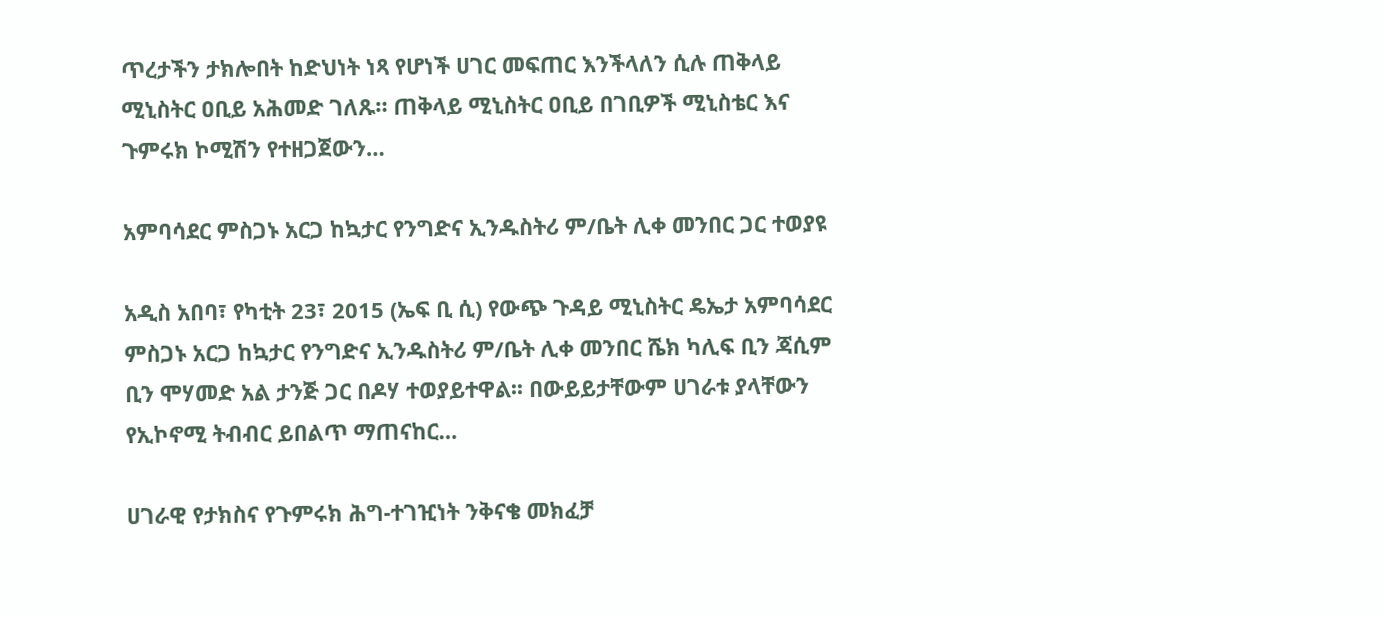ጥረታችን ታክሎበት ከድህነት ነጻ የሆነች ሀገር መፍጠር እንችላለን ሲሉ ጠቅላይ ሚኒስትር ዐቢይ አሕመድ ገለጹ። ጠቅላይ ሚኒስትር ዐቢይ በገቢዎች ሚኒስቴር እና ጉምሩክ ኮሚሽን የተዘጋጀውን…

አምባሳደር ምስጋኑ አርጋ ከኳታር የንግድና ኢንዱስትሪ ም/ቤት ሊቀ መንበር ጋር ተወያዩ

አዲስ አበባ፣ የካቲት 23፣ 2015 (ኤፍ ቢ ሲ) የውጭ ጉዳይ ሚኒስትር ዴኤታ አምባሳደር ምስጋኑ አርጋ ከኳታር የንግድና ኢንዱስትሪ ም/ቤት ሊቀ መንበር ሼክ ካሊፍ ቢን ጃሲም ቢን ሞሃመድ አል ታንጅ ጋር በዶሃ ተወያይተዋል፡፡ በውይይታቸውም ሀገራቱ ያላቸውን የኢኮኖሚ ትብብር ይበልጥ ማጠናከር…

ሀገራዊ የታክስና የጉምሩክ ሕግ-ተገዢነት ንቅናቄ መክፈቻ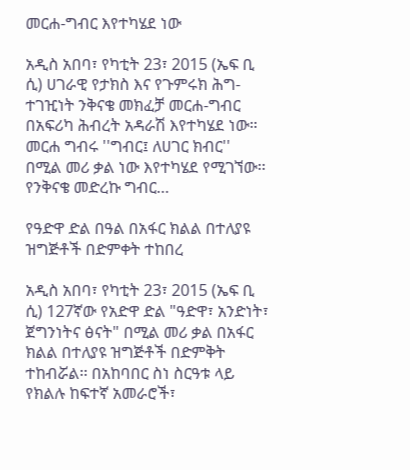መርሐ-ግብር እየተካሄደ ነው

አዲስ አበባ፣ የካቲት 23፣ 2015 (ኤፍ ቢ ሲ) ሀገራዊ የታክስ እና የጉምሩክ ሕግ-ተገዢነት ንቅናቄ መክፈቻ መርሐ-ግብር በአፍሪካ ሕብረት አዳራሽ እየተካሄደ ነው። መርሐ ግብሩ ''ግብር፤ ለሀገር ክብር'' በሚል መሪ ቃል ነው እየተካሄደ የሚገኘው፡፡ የንቅናቄ መድረኩ ግብር…

የዓድዋ ድል በዓል በአፋር ክልል በተለያዩ ዝግጅቶች በድምቀት ተከበረ

አዲስ አበባ፣ የካቲት 23፣ 2015 (ኤፍ ቢ ሲ) 127ኛው የአድዋ ድል "ዓድዋ፣ አንድነት፣ ጀግንነትና ፅናት" በሚል መሪ ቃል በአፋር ክልል በተለያዩ ዝግጅቶች በድምቅት ተከብሯል፡፡ በአከባበር ስነ ስርዓቱ ላይ  የክልሉ ከፍተኛ አመራሮች፣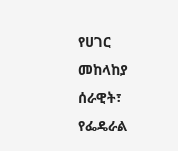የሀገር መከላከያ ሰራዊት፣ የፌዴራል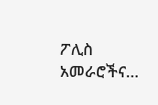ፖሊስ አመራሮችና…